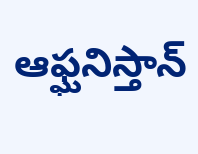ఆఫ్ఘనిస్తాన్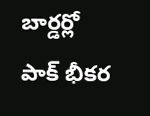బార్డర్లో పాక్ భీకర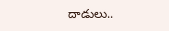దాడులు..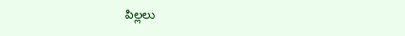పిల్లలు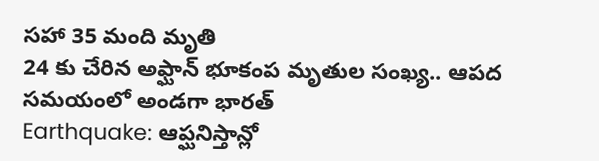సహా 35 మంది మృతి
24 కు చేరిన అఫ్ఘాన్ భూకంప మృతుల సంఖ్య.. ఆపద సమయంలో అండగా భారత్
Earthquake: ఆప్ఘనిస్తాన్లో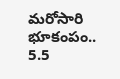మరోసారి భూకంపం.. 5.5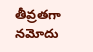తీవ్రతగా నమోదు